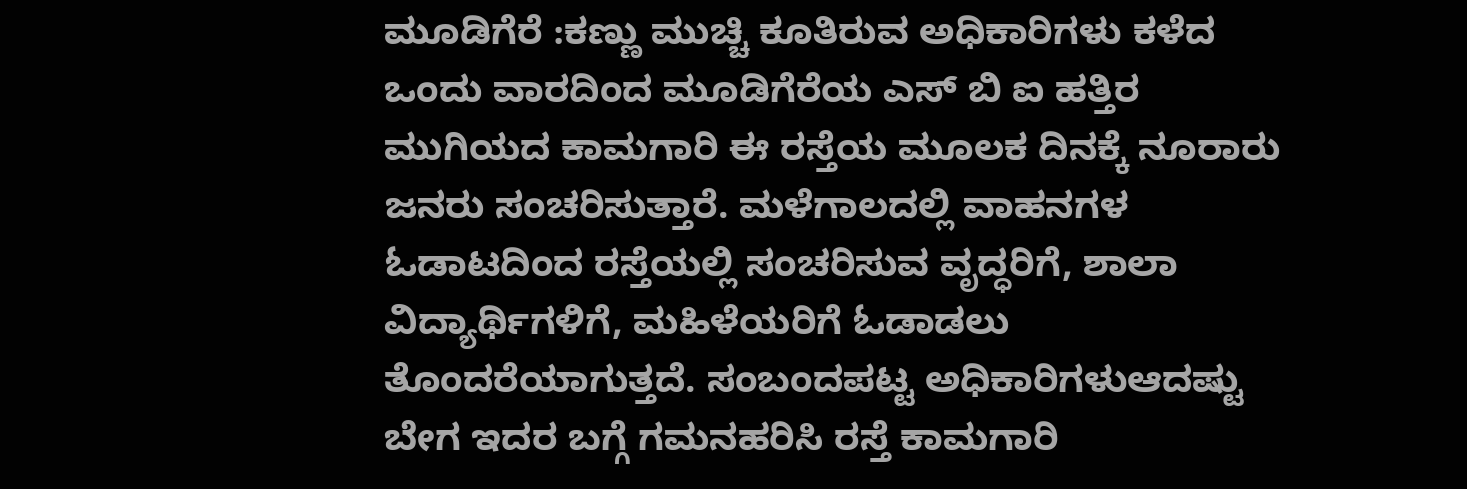ಮೂಡಿಗೆರೆ :ಕಣ್ಣು ಮುಚ್ಚಿ ಕೂತಿರುವ ಅಧಿಕಾರಿಗಳು ಕಳೆದ ಒಂದು ವಾರದಿಂದ ಮೂಡಿಗೆರೆಯ ಎಸ್ ಬಿ ಐ ಹತ್ತಿರ ಮುಗಿಯದ ಕಾಮಗಾರಿ ಈ ರಸ್ತೆಯ ಮೂಲಕ ದಿನಕ್ಕೆ ನೂರಾರು ಜನರು ಸಂಚರಿಸುತ್ತಾರೆ. ಮಳೆಗಾಲದಲ್ಲಿ ವಾಹನಗಳ ಓಡಾಟದಿಂದ ರಸ್ತೆಯಲ್ಲಿ ಸಂಚರಿಸುವ ವೃದ್ಧರಿಗೆ, ಶಾಲಾ ವಿದ್ಯಾರ್ಥಿಗಳಿಗೆ, ಮಹಿಳೆಯರಿಗೆ ಓಡಾಡಲು ತೊಂದರೆಯಾಗುತ್ತದೆ. ಸಂಬಂದಪಟ್ಟ ಅಧಿಕಾರಿಗಳುಆದಷ್ಟು ಬೇಗ ಇದರ ಬಗ್ಗೆ ಗಮನಹರಿಸಿ ರಸ್ತೆ ಕಾಮಗಾರಿ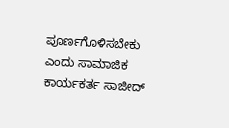ಪೂರ್ಣಗೊಳಿಸಬೇಕು ಎಂದು ಸಾಮಾಜಿಕ ಕಾರ್ಯಕರ್ತ ಸಾಜೀದ್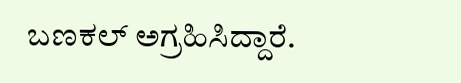ಬಣಕಲ್ ಅಗ್ರಹಿಸಿದ್ದಾರೆ.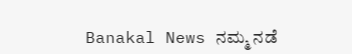Banakal News ನಮ್ಮ ನಡೆ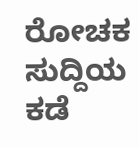ರೋಚಕ ಸುದ್ದಿಯ ಕಡೆ